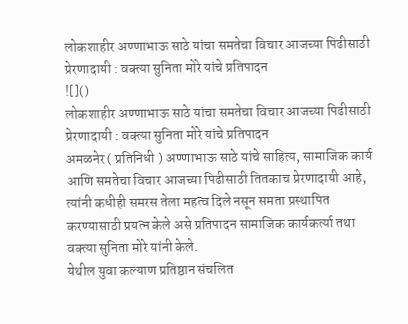लोकशाहीर अण्णाभाऊ साठे यांचा समतेचा विचार आजच्या पिढीसाठी प्रेरणादायी : वक्त्या सुनिता मोरे यांचे प्रतिपादन
![]()
लोकशाहीर अण्णाभाऊ साठे यांचा समतेचा विचार आजच्या पिढीसाठी प्रेरणादायी : वक्त्या सुनिता मोरे यांचे प्रतिपादन
अमळनेर ( प्रतिनिधी ) अण्णाभाऊ साठे यांचे साहित्य, सामाजिक कार्य आणि समतेचा विचार आजच्या पिढीसाठी तितकाच प्रेरणादायी आहे, त्यांनी कधीही समरस तेला महत्व दिले नसून समता प्रस्थापित करण्यासाठी प्रयत्न केले असे प्रतिपादन सामाजिक कार्यकर्त्या तथा वक्त्या सुनिता मोरे यांनी केले.
येथील युवा कल्याण प्रतिष्ठान संचलित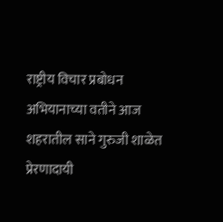राष्ट्रीय विचार प्रबोधन अभियानाच्या वतीने आज शहरातील साने गुरुजी शाळेत प्रेरणादायी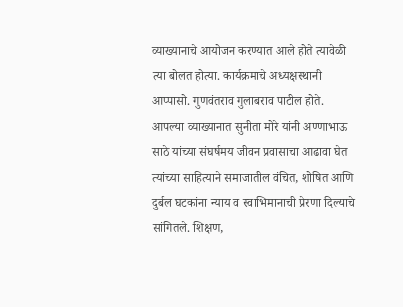व्याख्यानाचे आयोजन करण्यात आले होते त्यावेळी त्या बोलत होत्या. कार्यक्रमाचे अध्यक्षस्थानी आप्पासो. गुणवंतराव गुलाबराव पाटील होते.
आपल्या व्याख्यानात सुनीता मोरे यांनी अण्णाभाऊ साठे यांच्या संघर्षमय जीवन प्रवासाचा आढावा घेत त्यांच्या साहित्याने समाजातील वंचित, शोषित आणि दुर्बल घटकांना न्याय व स्वाभिमानाची प्रेरणा दिल्याचे सांगितले. शिक्षण,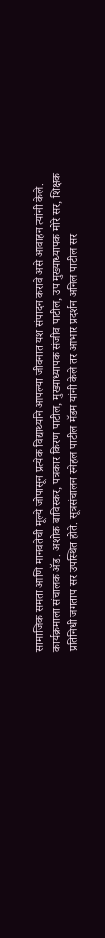सामाजिक समता आणि मानवतेची मूल्ये जोपासून प्रत्येक विद्यार्थ्याने आपल्या जीवनात यश संपादन करावे असे आवाहन त्यांनी केले.
कार्यक्रमाला संचालक ॲड. अशोक बाविस्कर, पत्रकार किरण पाटील, मुख्याध्यापक संजीव पाटील, उप मुख्याध्यापक मोरे सर, शिक्षक प्रतिनिधी जगताप सर उपस्थित होते. सूत्रसंचालन स्नेहल पाटील मॅडम यांनी केले तर आभार प्रदर्शन अनिल पाटील सर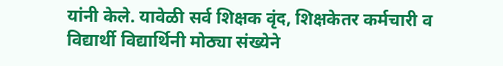यांनी केले. यावेळी सर्व शिक्षक वृंद, शिक्षकेतर कर्मचारी व विद्यार्थी विद्यार्थिनी मोठ्या संख्येने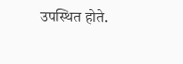उपस्थित होते.